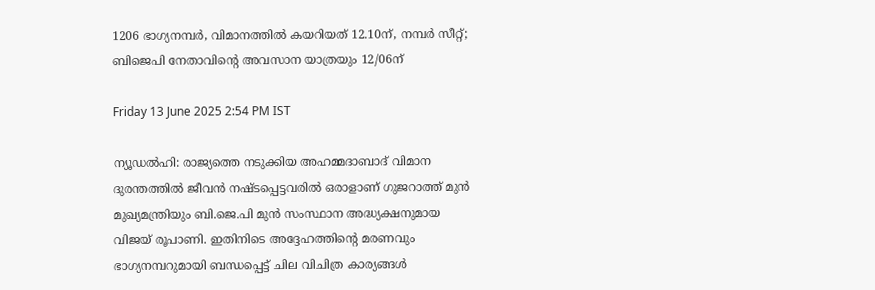1206 ഭാഗ്യനമ്പർ, വിമാനത്തിൽ കയറിയത് 12.10ന്, നമ്പർ സീറ്റ്; ബിജെപി നേതാവിന്റെ അവസാന യാത്രയും 12/06ന്

Friday 13 June 2025 2:54 PM IST

ന്യൂഡൽഹി: രാജ്യത്തെ നടുക്കിയ അഹമ്മദാബാദ് വിമാന ദുരന്തത്തിൽ ജീവൻ നഷ്ടപ്പെട്ടവരിൽ ഒരാളാണ് ഗുജറാത്ത് മുൻ മുഖ്യമന്ത്രിയും ബി.ജെ.പി മുൻ സംസ്ഥാന അദ്ധ്യക്ഷനുമായ വിജയ് രൂപാണി. ഇതിനിടെ അദ്ദേഹത്തിന്റെ മരണവും ഭാഗ്യനമ്പറുമായി ബന്ധപ്പെട്ട് ചില വിചിത്ര കാര്യങ്ങൾ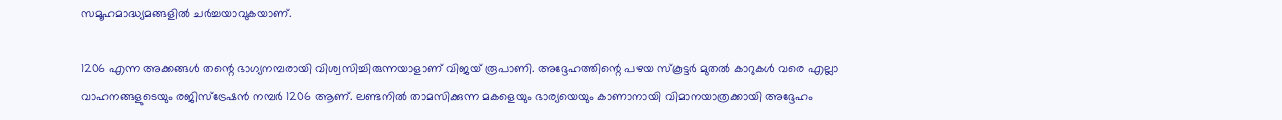സമൂഹമാദ്ധ്യമങ്ങളിൽ ചർച്ചയാവുകയാണ്.

1206 എന്ന അക്കങ്ങൾ തന്റെ ഭാഗ്യനമ്പരായി വിശ്വസിച്ചിരുന്നയാളാണ് വിജയ് രൂപാണി. അദ്ദേഹത്തിന്റെ പഴയ സ്‌കൂട്ടർ മുതൽ കാറുകൾ വരെ എല്ലാ വാഹനങ്ങളുടെയും രജിസ്‌ട്രേഷൻ നമ്പർ 1206 ആണ്. ലണ്ടനിൽ താമസിക്കുന്ന മകളെയും ഭാര്യയെയും കാണാനായി വിമാനയാത്രക്കായി അദ്ദേഹം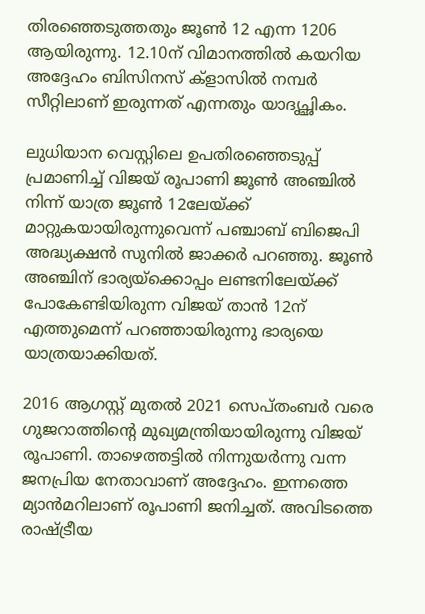തിരഞ്ഞെടുത്തതും ജൂൺ 12 എന്ന 1206 ആയിരുന്നു. 12.10ന് വിമാനത്തിൽ കയറിയ അദ്ദേഹം ബിസിനസ് ക്ളാസിൽ നമ്പർ സീറ്റിലാണ് ഇരുന്നത് എന്നതും യാദൃച്ഛികം.

ലുധിയാന വെസ്റ്റിലെ ഉപതിരഞ്ഞെടുപ്പ് പ്രമാണിച്ച് വിജയ് രൂപാണി ജൂൺ അഞ്ചിൽ നിന്ന് യാത്ര ജൂൺ 12ലേയ്ക്ക് മാറ്റുകയായിരുന്നുവെന്ന് പഞ്ചാബ് ബിജെപി അദ്ധ്യക്ഷൻ സുനിൽ ജാക്കർ പറഞ്ഞു. ജൂൺ അഞ്ചിന് ഭാര്യയ്ക്കൊപ്പം ലണ്ടനിലേയ്ക്ക് പോകേണ്ടിയിരുന്ന വിജയ് താൻ 12ന് എത്തുമെന്ന് പറഞ്ഞായിരുന്നു ഭാര്യയെ യാത്രയാക്കിയത്.

2016 ആഗസ്റ്റ് മുതൽ 2021 സെപ്‌തംബർ വരെ ഗുജറാത്തിന്റെ മുഖ്യമന്ത്രിയായിരുന്നു വിജയ് രൂപാണി. താഴെത്തട്ടിൽ നിന്നുയർന്നു വന്ന ജനപ്രിയ നേതാവാണ് അദ്ദേഹം. ഇന്നത്തെ മ്യാൻമറിലാണ് രൂപാണി ജനിച്ചത്. അവിടത്തെ രാഷ്‌ട്രീയ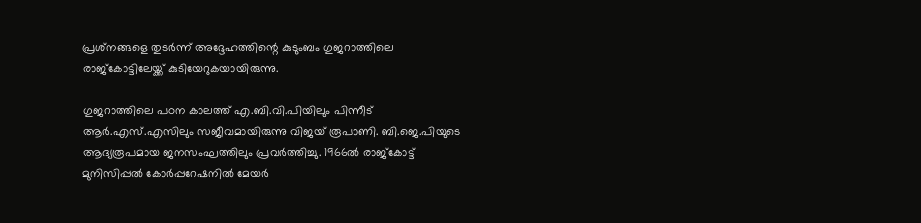പ്രശ്‌നങ്ങളെ തുടർന്ന് അദ്ദേഹത്തിന്റെ കുടുംബം ഗുജറാത്തിലെ രാജ്‌കോട്ടിലേയ്ക്ക് കുടിയേറുകയായിരുന്നു.

ഗുജറാത്തിലെ പഠന കാലത്ത് എ.ബി.വി.പിയിലും പിന്നീട് ആർ.എസ്.എസിലും സജീവമായിരുന്നു വിജയ് രൂപാണി. ബി.ജെ.പിയുടെ ആദ്യരൂപമായ ജനസംഘത്തിലും പ്രവർത്തിച്ചു. 1966ൽ രാജ്കോട്ട് മുനിസിപ്പൽ കോർപ്പറേഷനിൽ മേയർ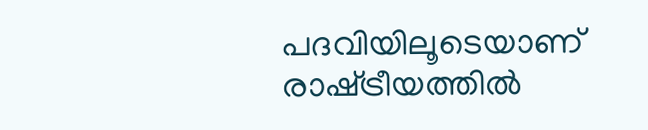പദവിയിലൂടെയാണ് രാഷ്‌ട്രീയത്തിൽ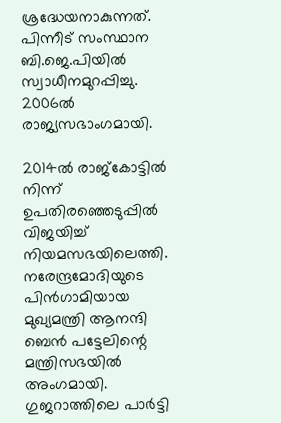ശ്രദ്ധേയനാകുന്നത്. പിന്നീട് സംസ്ഥാന ബി.ജെ.പിയിൽ സ്വാധീനമുറപ്പിച്ചു. 2006ൽ രാജ്യസഭാംഗമായി.

2014ൽ രാജ്കോട്ടിൽ നിന്ന് ഉപതിരഞ്ഞെടുപ്പിൽ വിജയിച്ച് നിയമസഭയിലെത്തി. നരേന്ദ്രമോദിയുടെ പിൻഗാമിയായ മുഖ്യമന്ത്രി ആനന്ദി ബെൻ പട്ടേലിന്റെ മന്ത്രിസഭയിൽ അംഗമായി. ഗുജറാത്തിലെ പാർട്ടി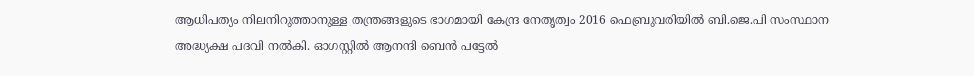ആധിപത്യം നിലനിറുത്താനുള്ള തന്ത്രങ്ങളുടെ ഭാഗമായി കേന്ദ്ര നേതൃത്വം 2016 ഫെബ്രുവരിയിൽ ബി.ജെ.പി സംസ്ഥാന അദ്ധ്യക്ഷ പദവി നൽകി. ഓഗസ്റ്റിൽ ആനന്ദി ബെൻ പട്ടേൽ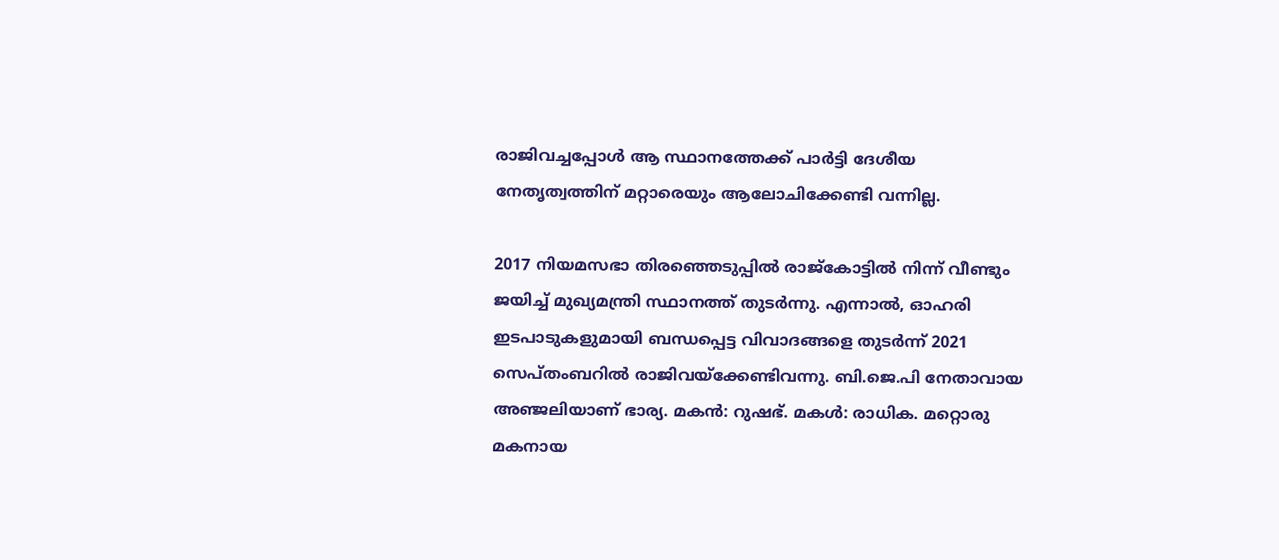രാജിവച്ചപ്പോൾ ആ സ്ഥാനത്തേക്ക് പാർട്ടി ദേശീയ നേതൃത്വത്തിന് മറ്റാരെയും ആലോചിക്കേണ്ടി വന്നില്ല.

2017 നിയമസഭാ തിരഞ്ഞെടുപ്പിൽ രാജ്കോട്ടിൽ നിന്ന് വീണ്ടും ജയിച്ച് മുഖ്യമന്ത്രി സ്ഥാനത്ത് തുടർന്നു. എന്നാൽ, ഓഹരി ഇടപാടുകളുമായി ബന്ധപ്പെട്ട വിവാദങ്ങളെ തുടർന്ന് 2021 സെപ്‌തംബറിൽ രാജിവയ്ക്കേണ്ടിവന്നു. ബി.ജെ.പി നേതാവായ അഞ്ജലിയാണ് ഭാര്യ. മകൻ: റുഷഭ്. മകൾ: രാധിക. മറ്റൊരു മകനായ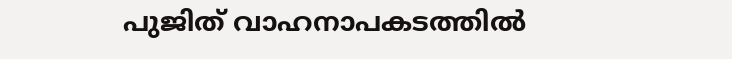പുജിത് വാഹനാപകടത്തിൽ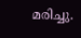മരിച്ചു.